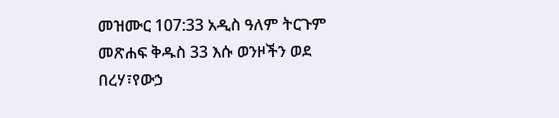መዝሙር 107:33 አዲስ ዓለም ትርጉም መጽሐፍ ቅዱስ 33 እሱ ወንዞችን ወደ በረሃ፣የውኃ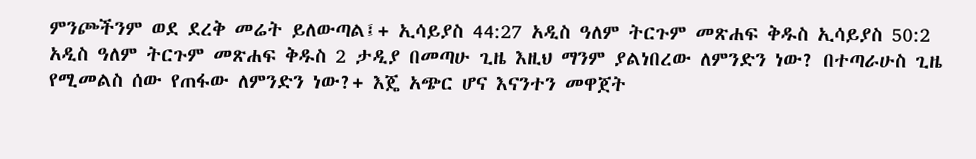ምንጮችንም ወደ ደረቅ መሬት ይለውጣል፤+ ኢሳይያስ 44:27 አዲስ ዓለም ትርጉም መጽሐፍ ቅዱስ ኢሳይያስ 50:2 አዲስ ዓለም ትርጉም መጽሐፍ ቅዱስ 2 ታዲያ በመጣሁ ጊዜ እዚህ ማንም ያልነበረው ለምንድን ነው? በተጣራሁስ ጊዜ የሚመልስ ሰው የጠፋው ለምንድን ነው?+ እጄ አጭር ሆና እናንተን መዋጀት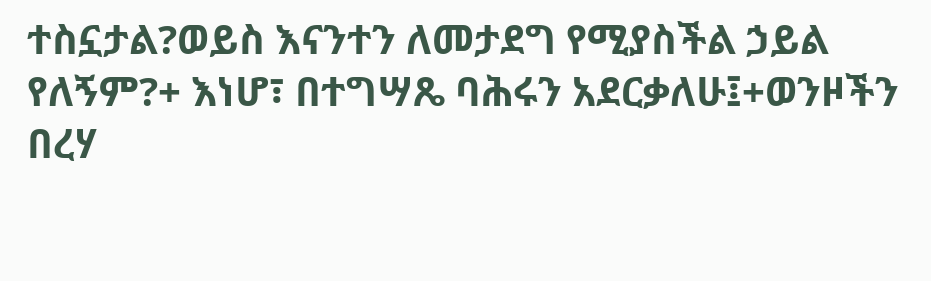ተስኗታል?ወይስ እናንተን ለመታደግ የሚያስችል ኃይል የለኝም?+ እነሆ፣ በተግሣጼ ባሕሩን አደርቃለሁ፤+ወንዞችን በረሃ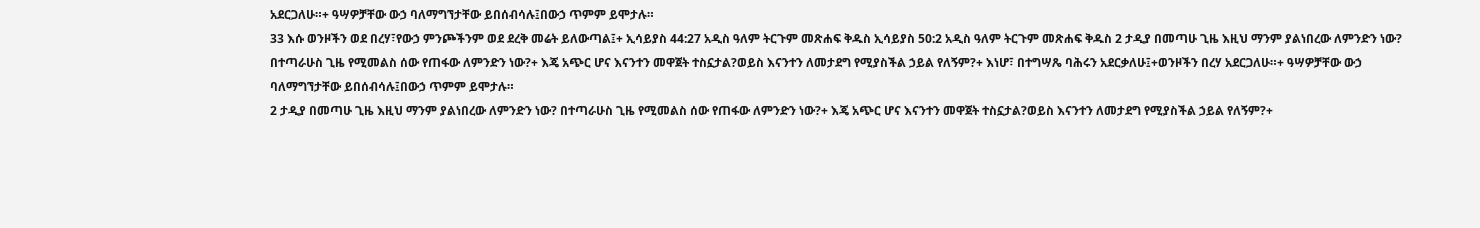አደርጋለሁ።+ ዓሣዎቻቸው ውኃ ባለማግኘታቸው ይበሰብሳሉ፤በውኃ ጥምም ይሞታሉ።
33 እሱ ወንዞችን ወደ በረሃ፣የውኃ ምንጮችንም ወደ ደረቅ መሬት ይለውጣል፤+ ኢሳይያስ 44:27 አዲስ ዓለም ትርጉም መጽሐፍ ቅዱስ ኢሳይያስ 50:2 አዲስ ዓለም ትርጉም መጽሐፍ ቅዱስ 2 ታዲያ በመጣሁ ጊዜ እዚህ ማንም ያልነበረው ለምንድን ነው? በተጣራሁስ ጊዜ የሚመልስ ሰው የጠፋው ለምንድን ነው?+ እጄ አጭር ሆና እናንተን መዋጀት ተስኗታል?ወይስ እናንተን ለመታደግ የሚያስችል ኃይል የለኝም?+ እነሆ፣ በተግሣጼ ባሕሩን አደርቃለሁ፤+ወንዞችን በረሃ አደርጋለሁ።+ ዓሣዎቻቸው ውኃ ባለማግኘታቸው ይበሰብሳሉ፤በውኃ ጥምም ይሞታሉ።
2 ታዲያ በመጣሁ ጊዜ እዚህ ማንም ያልነበረው ለምንድን ነው? በተጣራሁስ ጊዜ የሚመልስ ሰው የጠፋው ለምንድን ነው?+ እጄ አጭር ሆና እናንተን መዋጀት ተስኗታል?ወይስ እናንተን ለመታደግ የሚያስችል ኃይል የለኝም?+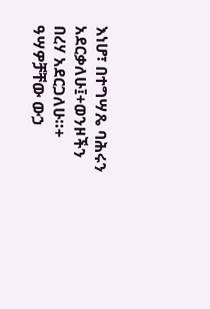እነሆ፣ በተግሣጼ ባሕሩን አደርቃለሁ፤+ወንዞችን በረሃ አደርጋለሁ።+ ዓሣዎቻቸው ውኃ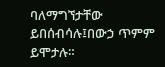ባለማግኘታቸው ይበሰብሳሉ፤በውኃ ጥምም ይሞታሉ።